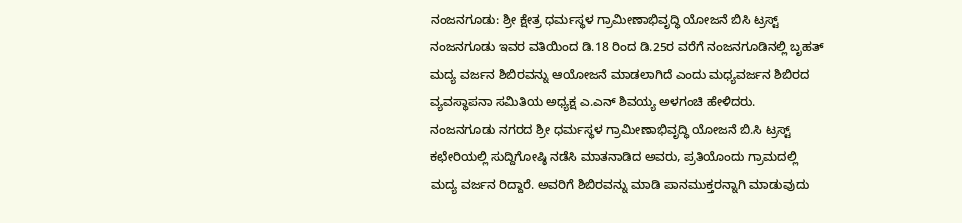ನಂಜನಗೂಡು: ಶ್ರೀ ಕ್ಷೇತ್ರ ಧರ್ಮಸ್ಥಳ ಗ್ರಾಮೀಣಾಭಿವೃದ್ಧಿ ಯೋಜನೆ ಬಿಸಿ ಟ್ರಸ್ಟ್ ನಂಜನಗೂಡು ಇವರ ವತಿಯಿಂದ ಡಿ.18 ರಿಂದ ಡಿ.25ರ ವರೆಗೆ ನಂಜನಗೂಡಿನಲ್ಲಿ ಬೃಹತ್ ಮದ್ಯ ವರ್ಜನ ಶಿಬಿರವನ್ನು ಆಯೋಜನೆ ಮಾಡಲಾಗಿದೆ ಎಂದು ಮಧ್ಯವರ್ಜನ ಶಿಬಿರದ ವ್ಯವಸ್ಥಾಪನಾ ಸಮಿತಿಯ ಅಧ್ಯಕ್ಷ ಎ.ಎನ್ ಶಿವಯ್ಯ ಅಳಗಂಚಿ ಹೇಳಿದರು.
ನಂಜನಗೂಡು ನಗರದ ಶ್ರೀ ಧರ್ಮಸ್ಥಳ ಗ್ರಾಮೀಣಾಭಿವೃದ್ಧಿ ಯೋಜನೆ ಬಿ.ಸಿ ಟ್ರಸ್ಟ್ ಕಛೇರಿಯಲ್ಲಿ ಸುದ್ದಿಗೋಷ್ಠಿ ನಡೆಸಿ ಮಾತನಾಡಿದ ಅವರು, ಪ್ರತಿಯೊಂದು ಗ್ರಾಮದಲ್ಲಿ ಮದ್ಯ ವರ್ಜನ ರಿದ್ದಾರೆ. ಅವರಿಗೆ ಶಿಬಿರವನ್ನು ಮಾಡಿ ಪಾನಮುಕ್ತರನ್ನಾಗಿ ಮಾಡುವುದು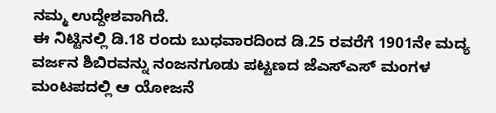ನಮ್ಮ ಉದ್ದೇಶವಾಗಿದೆ.
ಈ ನಿಟ್ಟಿನಲ್ಲಿ ಡಿ.18 ರಂದು ಬುಧವಾರದಿಂದ ಡಿ.25 ರವರೆಗೆ 1901ನೇ ಮದ್ಯ ವರ್ಜನ ಶಿಬಿರವನ್ನು ನಂಜನಗೂಡು ಪಟ್ಟಣದ ಜೆಎಸ್ಎಸ್ ಮಂಗಳ ಮಂಟಪದಲ್ಲಿ ಆ ಯೋಜನೆ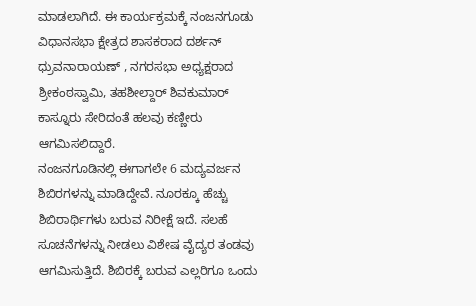ಮಾಡಲಾಗಿದೆ. ಈ ಕಾರ್ಯಕ್ರಮಕ್ಕೆ ನಂಜನಗೂಡು ವಿಧಾನಸಭಾ ಕ್ಷೇತ್ರದ ಶಾಸಕರಾದ ದರ್ಶನ್ ಧ್ರುವನಾರಾಯಣ್ , ನಗರಸಭಾ ಅಧ್ಯಕ್ಷರಾದ ಶ್ರೀಕಂಠಸ್ವಾಮಿ, ತಹಶೀಲ್ದಾರ್ ಶಿವಕುಮಾರ್ ಕಾಸ್ನೂರು ಸೇರಿದಂತೆ ಹಲವು ಕಣ್ಣೀರು ಆಗಮಿಸಲಿದ್ದಾರೆ.
ನಂಜನಗೂಡಿನಲ್ಲಿ ಈಗಾಗಲೇ 6 ಮದ್ಯವರ್ಜನ ಶಿಬಿರಗಳನ್ನು ಮಾಡಿದ್ದೇವೆ. ನೂರಕ್ಕೂ ಹೆಚ್ಚು ಶಿಬಿರಾರ್ಥಿಗಳು ಬರುವ ನಿರೀಕ್ಷೆ ಇದೆ. ಸಲಹೆ ಸೂಚನೆಗಳನ್ನು ನೀಡಲು ವಿಶೇಷ ವೈದ್ಯರ ತಂಡವು ಆಗಮಿಸುತ್ತಿದೆ. ಶಿಬಿರಕ್ಕೆ ಬರುವ ಎಲ್ಲರಿಗೂ ಒಂದು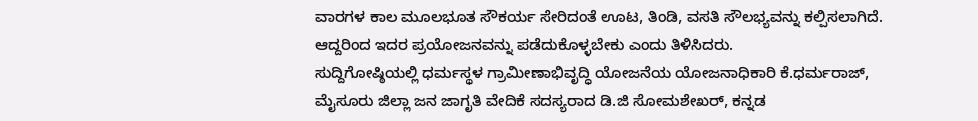ವಾರಗಳ ಕಾಲ ಮೂಲಭೂತ ಸೌಕರ್ಯ ಸೇರಿದಂತೆ ಊಟ, ತಿಂಡಿ, ವಸತಿ ಸೌಲಭ್ಯವನ್ನು ಕಲ್ಪಿಸಲಾಗಿದೆ. ಆದ್ದರಿಂದ ಇದರ ಪ್ರಯೋಜನವನ್ನು ಪಡೆದುಕೊಳ್ಳಬೇಕು ಎಂದು ತಿಳಿಸಿದರು.
ಸುದ್ದಿಗೋಷ್ಠಿಯಲ್ಲಿ ಧರ್ಮಸ್ಥಳ ಗ್ರಾಮೀಣಾಭಿವೃದ್ಧಿ ಯೋಜನೆಯ ಯೋಜನಾಧಿಕಾರಿ ಕೆ.ಧರ್ಮರಾಜ್, ಮೈಸೂರು ಜಿಲ್ಲಾ ಜನ ಜಾಗೃತಿ ವೇದಿಕೆ ಸದಸ್ಯರಾದ ಡಿ.ಜಿ ಸೋಮಶೇಖರ್, ಕನ್ನಡ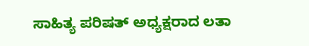ಸಾಹಿತ್ಯ ಪರಿಷತ್ ಅಧ್ಯಕ್ಷರಾದ ಲತಾ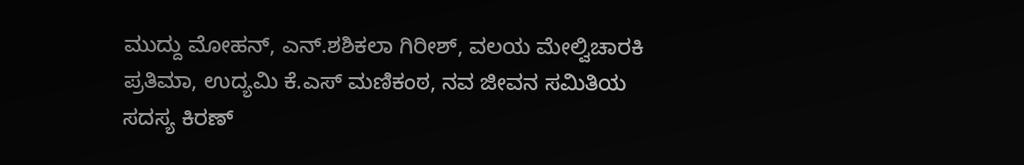ಮುದ್ದು ಮೋಹನ್, ಎನ್.ಶಶಿಕಲಾ ಗಿರೀಶ್, ವಲಯ ಮೇಲ್ವಿಚಾರಕಿ ಪ್ರತಿಮಾ, ಉದ್ಯಮಿ ಕೆ.ಎಸ್ ಮಣಿಕಂಠ, ನವ ಜೀವನ ಸಮಿತಿಯ ಸದಸ್ಯ ಕಿರಣ್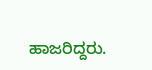ಹಾಜರಿದ್ದರು.